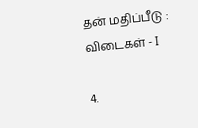தன் மதிப்பீடு : விடைகள் - I

4.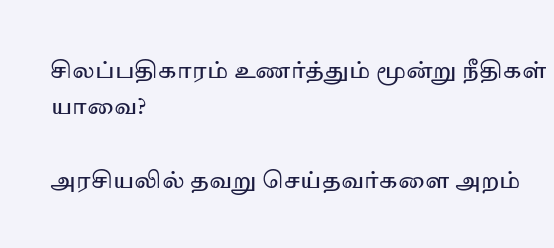சிலப்பதிகாரம் உணர்த்தும் மூன்று நீதிகள் யாவை?

அரசியலில் தவறு செய்தவர்களை அறம்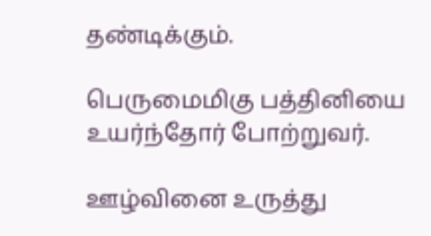தண்டிக்கும்.

பெருமைமிகு பத்தினியை உயர்ந்தோர் போற்றுவர்.

ஊழ்வினை உருத்து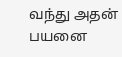வந்து அதன் பயனை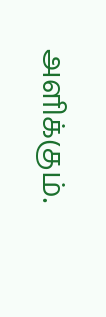அளிக்கும்.